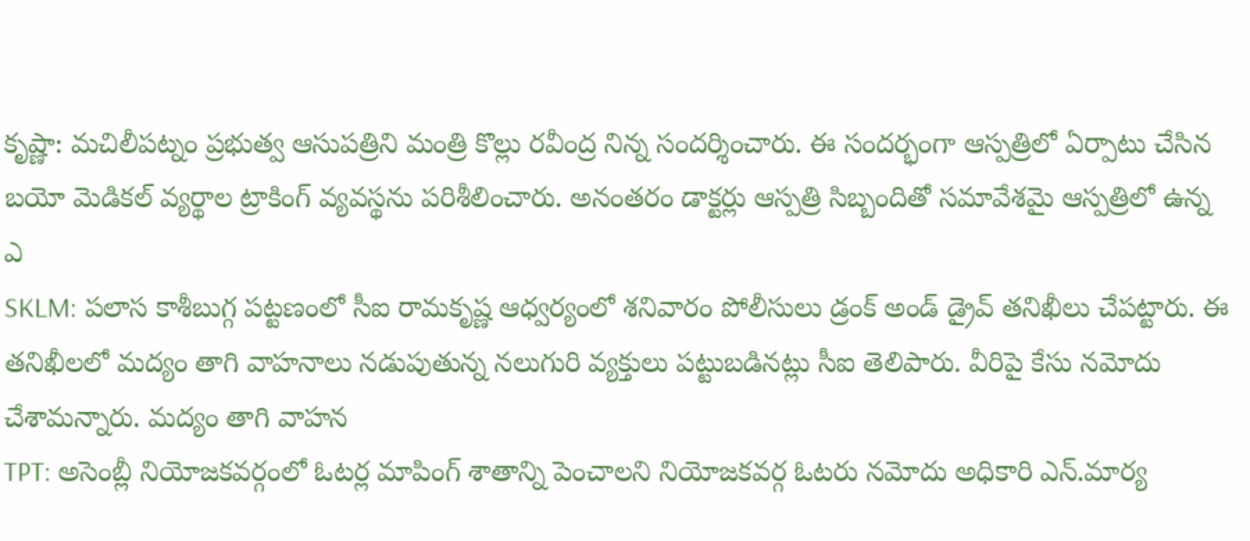కృష్ణా: మచిలీపట్నం ప్రభుత్వ ఆసుపత్రిని మంత్రి కొల్లు రవీంద్ర నిన్న సందర్శించారు. ఈ సందర్భంగా ఆస్పత్రిలో ఏర్పాటు చేసిన బయో మెడికల్ వ్యర్థాల ట్రాకింగ్ వ్యవస్థను పరిశీలించారు. అనంతరం డాక్టర్లు ఆస్పత్రి సిబ్బందితో సమావేశమై ఆస్పత్రిలో ఉన్న ఎ
SKLM: పలాస కాశీబుగ్గ పట్టణంలో సీఐ రామకృష్ణ ఆధ్వర్యంలో శనివారం పోలీసులు డ్రంక్ అండ్ డ్రైవ్ తనిఖీలు చేపట్టారు. ఈ తనిఖీలలో మద్యం తాగి వాహనాలు నడుపుతున్న నలుగురి వ్యక్తులు పట్టుబడినట్లు సీఐ తెలిపారు. వీరిపై కేసు నమోదు చేశామన్నారు. మద్యం తాగి వాహన
TPT: అసెంబ్లీ నియోజకవర్గంలో ఓటర్ల మాపింగ్ శాతాన్ని పెంచాలని నియోజకవర్గ ఓటరు నమోదు అధికారి ఎన్.మార్య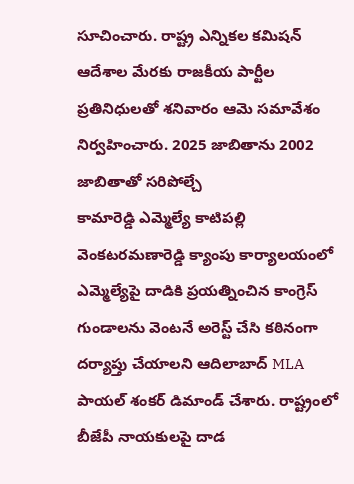సూచించారు. రాష్ట్ర ఎన్నికల కమిషన్ ఆదేశాల మేరకు రాజకీయ పార్టీల ప్రతినిధులతో శనివారం ఆమె సమావేశం నిర్వహించారు. 2025 జాబితాను 2002 జాబితాతో సరిపోల్చే
కామారెడ్డి ఎమ్మెల్యే కాటిపల్లి వెంకటరమణారెడ్డి క్యాంపు కార్యాలయంలో ఎమ్మెల్యేపై దాడికి ప్రయత్నించిన కాంగ్రెస్ గుండాలను వెంటనే అరెస్ట్ చేసి కఠినంగా దర్యాప్తు చేయాలని ఆదిలాబాద్ MLA పాయల్ శంకర్ డిమాండ్ చేశారు. రాష్ట్రంలో బీజేపీ నాయకులపై దాడ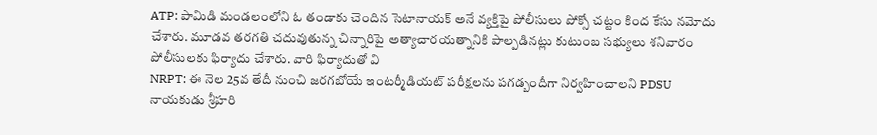ATP: పామిడి మండలంలోని ఓ తండాకు చెందిన సెటానాయక్ అనే వ్యక్తిపై పోలీసులు పోక్సో చట్టం కింద కేసు నమోదు చేశారు. మూడవ తరగతి చదువుతున్న చిన్నారిపై అత్యాచారయత్నానికి పాల్పడినట్లు కుటుంబ సభ్యులు శనివారం పోలీసులకు ఫిర్యాదు చేశారు. వారి ఫిర్యాదుతో వి
NRPT: ఈ నెల 25వ తేదీ నుంచి జరగబోయే ఇంటర్మీడియట్ పరీక్షలను పగడ్బందీగా నిర్వహించాలని PDSU నాయకుడు శ్రీహరి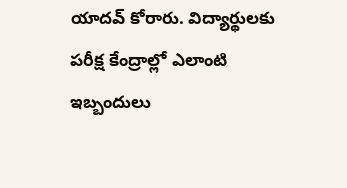యాదవ్ కోరారు. విద్యార్థులకు పరీక్ష కేంద్రాల్లో ఎలాంటి ఇబ్బందులు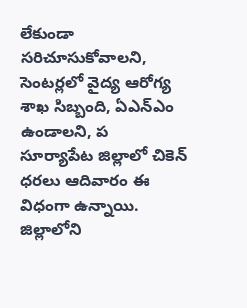లేకుండా సరిచూసుకోవాలని, సెంటర్లలో వైద్య ఆరోగ్య శాఖ సిబ్బంది, ఏఎన్ఎం ఉండాలని, ప
సూర్యాపేట జిల్లాలో చికెన్ ధరలు ఆదివారం ఈ విధంగా ఉన్నాయి. జిల్లాలోని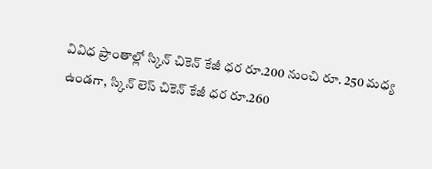వివిధ ప్రాంతాల్లో స్కిన్ చికెన్ కేజీ ధర రూ.200 నుంచి రూ. 250 మధ్య ఉండగా, స్కిన్ లెస్ చికెన్ కేజీ ధర రూ.260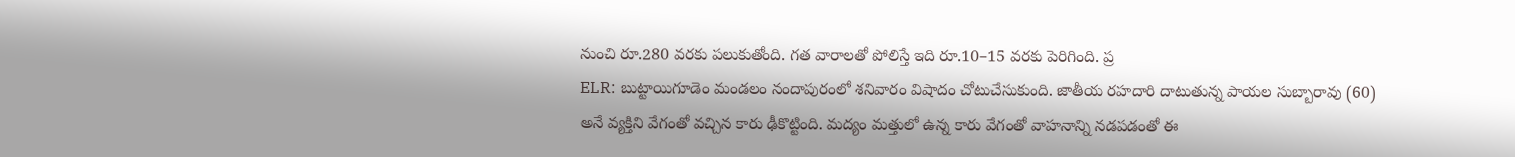నుంచి రూ.280 వరకు పలుకుతోంది. గత వారాలతో పోలిస్తే ఇది రూ.10–15 వరకు పెరిగింది. ప్ర
ELR: బుట్టాయిగూడెం మండలం నందాపురంలో శనివారం విషాదం చోటుచేసుకుంది. జాతీయ రహదారి దాటుతున్న పాయల సుబ్బారావు (60) అనే వ్యక్తిని వేగంతో వచ్చిన కారు ఢీకొట్టింది. మద్యం మత్తులో ఉన్న కారు వేగంతో వాహనాన్ని నడపడంతో ఈ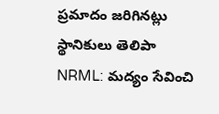ప్రమాదం జరిగినట్లు స్థానికులు తెలిపా
NRML: మద్యం సేవించి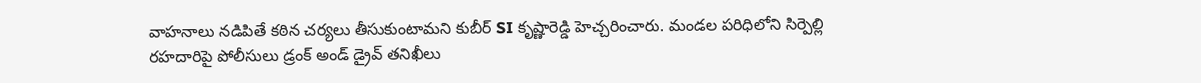వాహనాలు నడిపితే కఠిన చర్యలు తీసుకుంటామని కుబీర్ SI కృష్ణారెడ్డి హెచ్చరించారు. మండల పరిధిలోని సిర్పెల్లి రహదారిపై పోలీసులు డ్రంక్ అండ్ డ్రైవ్ తనిఖీలు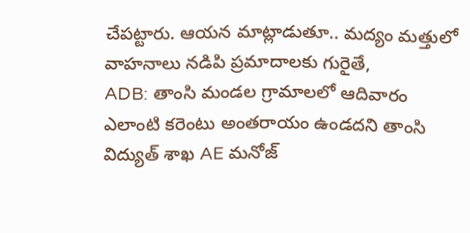చేపట్టారు. ఆయన మాట్లాడుతూ.. మద్యం మత్తులో వాహనాలు నడిపి ప్రమాదాలకు గురైతే,
ADB: తాంసి మండల గ్రామాలలో ఆదివారం ఎలాంటి కరెంటు అంతరాయం ఉండదని తాంసి విద్యుత్ శాఖ AE మనోజ్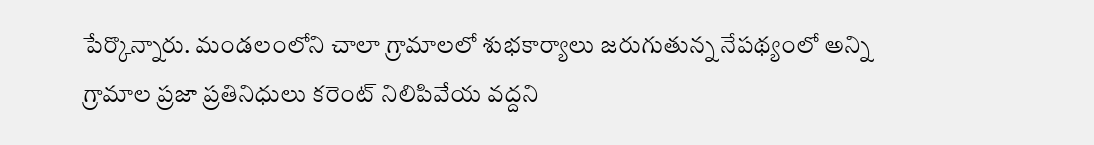పేర్కొన్నారు. మండలంలోని చాలా గ్రామాలలో శుభకార్యాలు జరుగుతున్న నేపథ్యంలో అన్ని గ్రామాల ప్రజా ప్రతినిధులు కరెంట్ నిలిపివేయ వద్దని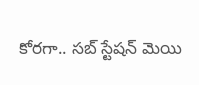కోరగా.. సబ్ స్టేషన్ మెయి